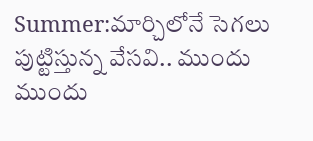Summer:మార్చిలోనే సెగలు పుట్టిస్తున్న వేసవి.. ముందు ముందు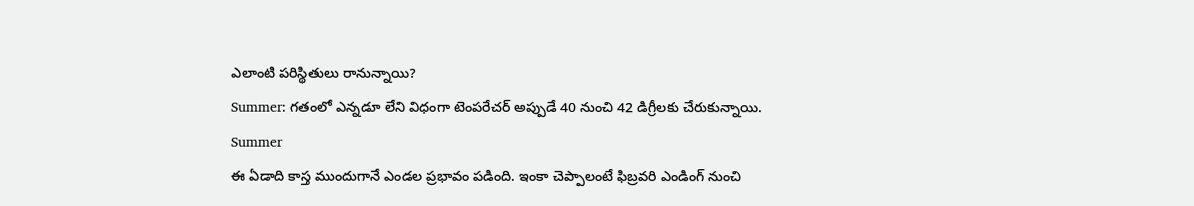ఎలాంటి పరిస్థితులు రానున్నాయి?
Summer: గతంలో ఎన్నడూ లేని విధంగా టెంపరేచర్ అప్పుడే 40 నుంచి 42 డిగ్రీలకు చేరుకున్నాయి.
Summer
ఈ ఏడాది కాస్త ముందుగానే ఎండల ప్రభావం పడింది. ఇంకా చెప్పాలంటే ఫిబ్రవరి ఎండింగ్ నుంచి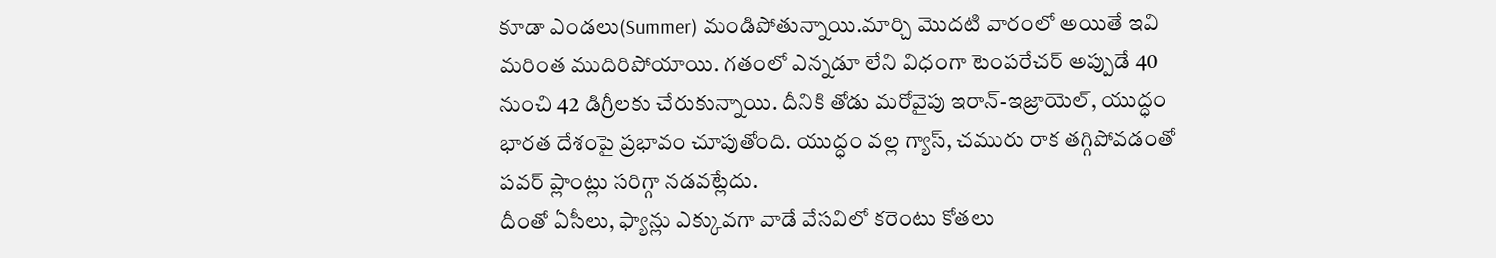కూడా ఎండలు(Summer) మండిపోతున్నాయి.మార్చి మొదటి వారంలో అయితే ఇవి మరింత ముదిరిపోయాయి. గతంలో ఎన్నడూ లేని విధంగా టెంపరేచర్ అప్పుడే 40 నుంచి 42 డిగ్రీలకు చేరుకున్నాయి. దీనికి తోడు మరోవైపు ఇరాన్-ఇజ్రాయెల్, యుద్ధం భారత దేశంపై ప్రభావం చూపుతోంది. యుద్ధం వల్ల గ్యాస్, చమురు రాక తగ్గిపోవడంతో పవర్ ప్లాంట్లు సరిగ్గా నడవట్లేదు.
దీంతో ఏసీలు, ఫ్యాన్లు ఎక్కువగా వాడే వేసవిలో కరెంటు కోతలు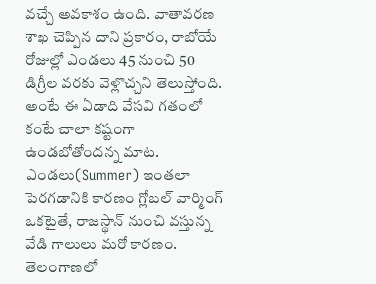వచ్చే అవకాశం ఉంది. వాతావరణ శాఖ చెప్పిన దాని ప్రకారం, రాబోయే రోజుల్లో ఎండలు 45 నుంచి 50 డిగ్రీల వరకు వెళ్లొచ్చని తెలుస్తోంది. అంటే ఈ ఏడాది వేసవి గతంలో కంటే చాలా కష్టంగా ఉండబోతోందన్న మాట.
ఎండలు(Summer) ఇంతలా పెరగడానికి కారణం గ్లోబల్ వార్మింగ్ ఒకటైతే, రాజస్థాన్ నుంచి వస్తున్న వేడి గాలులు మరో కారణం. తెలంగాణలో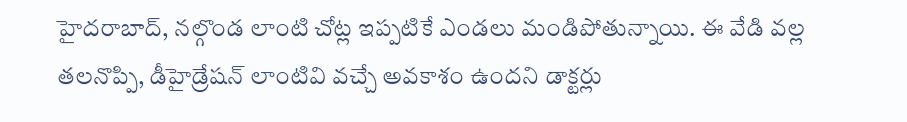హైదరాబాద్, నల్గొండ లాంటి చోట్ల ఇప్పటికే ఎండలు మండిపోతున్నాయి. ఈ వేడి వల్ల తలనొప్పి, డీహైడ్రేషన్ లాంటివి వచ్చే అవకాశం ఉందని డాక్టర్లు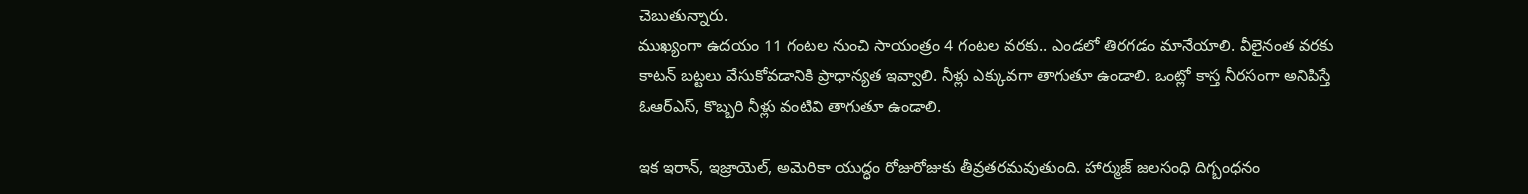చెబుతున్నారు.
ముఖ్యంగా ఉదయం 11 గంటల నుంచి సాయంత్రం 4 గంటల వరకు.. ఎండలో తిరగడం మానేయాలి. వీలైనంత వరకు కాటన్ బట్టలు వేసుకోవడానికి ప్రాధాన్యత ఇవ్వాలి. నీళ్లు ఎక్కువగా తాగుతూ ఉండాలి. ఒంట్లో కాస్త నీరసంగా అనిపిస్తే ఓఆర్ఎస్, కొబ్బరి నీళ్లు వంటివి తాగుతూ ఉండాలి.

ఇక ఇరాన్, ఇజ్రాయెల్, అమెరికా యుద్ధం రోజురోజుకు తీవ్రతరమవుతుంది. హార్ముజ్ జలసంధి దిగ్బంధనం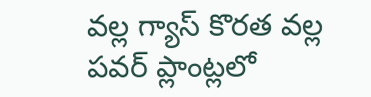వల్ల గ్యాస్ కొరత వల్ల పవర్ ప్లాంట్లలో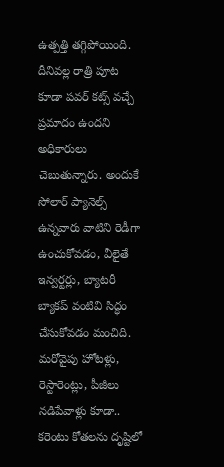ఉత్పత్తి తగ్గిపోయింది. దీనివల్ల రాత్రి పూట కూడా పవర్ కట్స్ వచ్చే ప్రమాదం ఉందని అధికారులు చెబుతున్నారు. అందుకే సోలార్ ప్యానెల్స్ ఉన్నవారు వాటిని రెడీగా ఉంచుకోవడం, వీలైతే ఇన్వర్టర్లు, బ్యాటరీ బ్యాకప్ వంటివి సిద్ధం చేసుకోవడం మంచిది.
మరోవైపు హోటళ్లు, రెస్టారెంట్లు, పీజీలు నడిపేవాళ్లు కూడా.. కరెంటు కోతలను దృష్టిలో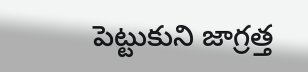పెట్టుకుని జాగ్రత్త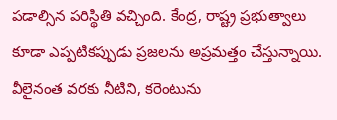పడాల్సిన పరిస్థితి వచ్చింది. కేంద్ర, రాష్ట్ర ప్రభుత్వాలు కూడా ఎప్పటికప్పుడు ప్రజలను అప్రమత్తం చేస్తున్నాయి. వీలైనంత వరకు నీటిని, కరెంటును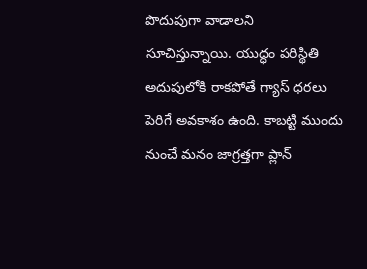పొదుపుగా వాడాలని సూచిస్తున్నాయి. యుద్ధం పరిస్థితి అదుపులోకి రాకపోతే గ్యాస్ ధరలు పెరిగే అవకాశం ఉంది. కాబట్టి ముందు నుంచే మనం జాగ్రత్తగా ప్లాన్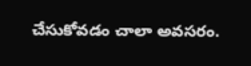చేసుకోవడం చాలా అవసరం.